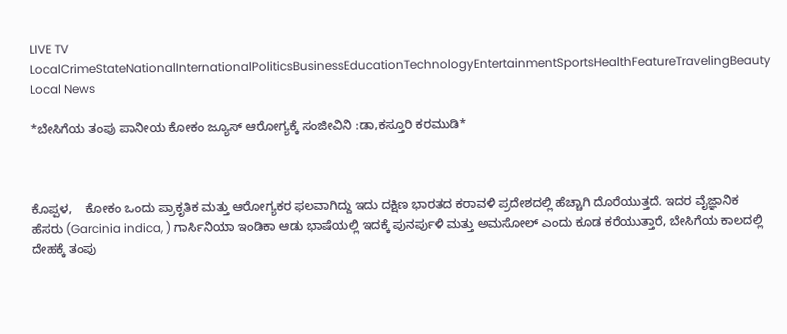LIVE TV LocalCrimeStateNationalInternationalPoliticsBusinessEducationTechnologyEntertainmentSportsHealthFeatureTravelingBeauty
Local News

*ಬೇಸಿಗೆಯ ತಂಪು ಪಾನೀಯ ಕೋಕಂ ಜ್ಯೂಸ್ ಆರೋಗ್ಯಕ್ಕೆ ಸಂಜೀವಿನಿ :ಡಾ,ಕಸ್ತೂರಿ ಕರಮುಡಿ*



ಕೊಪ್ಪಳ,    ಕೋಕಂ ಒಂದು ಪ್ರಾಕೃತಿಕ ಮತ್ತು ಆರೋಗ್ಯಕರ ಫಲವಾಗಿದ್ದು ಇದು ದಕ್ಷಿಣ ಭಾರತದ ಕರಾವಳಿ ಪ್ರದೇಶದಲ್ಲಿ ಹೆಚ್ಚಾಗಿ ದೊರೆಯುತ್ತದೆ. ಇದರ ವೈಜ್ಞಾನಿಕ ಹೆಸರು (Garcinia indica, ) ಗಾರ್ಸಿನಿಯಾ ಇಂಡಿಕಾ ಆಡು ಭಾಷೆಯಲ್ಲಿ ಇದಕ್ಕೆ ಪುನರ್ಪುಳಿ ಮತ್ತು ಅಮಸೋಲ್ ಎಂದು ಕೂಡ ಕರೆಯುತ್ತಾರೆ, ಬೇಸಿಗೆಯ ಕಾಲದಲ್ಲಿ ದೇಹಕ್ಕೆ ತಂಪು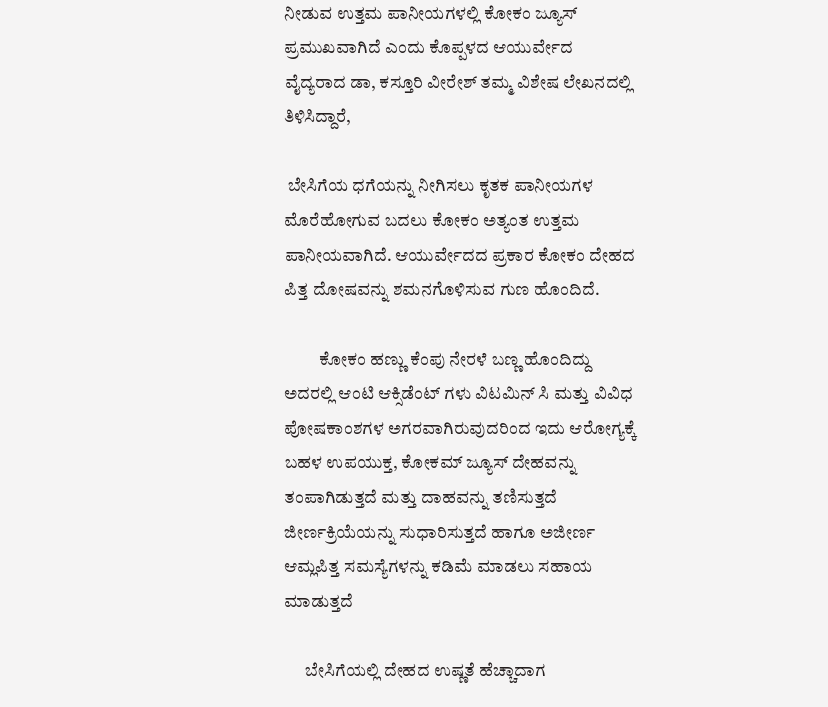ನೀಡುವ ಉತ್ತಮ ಪಾನೀಯಗಳಲ್ಲಿ ಕೋಕಂ ಜ್ಯೂಸ್ ಪ್ರಮುಖವಾಗಿದೆ ಎಂದು ಕೊಪ್ಪಳದ ಆಯುರ್ವೇದ ವೈದ್ಯರಾದ ಡಾ, ಕಸ್ತೂರಿ ವೀರೇಶ್ ತಮ್ಮ ವಿಶೇಷ ಲೇಖನದಲ್ಲಿ ತಿಳಿಸಿದ್ದಾರೆ,

 ಬೇಸಿಗೆಯ ಧಗೆಯನ್ನು ನೀಗಿಸಲು ಕೃತಕ ಪಾನೀಯಗಳ ಮೊರೆಹೋಗುವ ಬದಲು ಕೋಕಂ ಅತ್ಯಂತ ಉತ್ತಮ ಪಾನೀಯವಾಗಿದೆ. ಆಯುರ್ವೇದದ ಪ್ರಕಾರ ಕೋಕಂ ದೇಹದ ಪಿತ್ತ ದೋಷವನ್ನು ಶಮನಗೊಳಿಸುವ ಗುಣ ಹೊಂದಿದೆ.

          ಕೋಕಂ ಹಣ್ಣು ಕೆಂಪು ನೇರಳೆ ಬಣ್ಣ ಹೊಂದಿದ್ದು ಅದರಲ್ಲಿ ಆಂಟಿ ಆಕ್ಸಿಡೆಂಟ್ ಗಳು ವಿಟಮಿನ್ ಸಿ ಮತ್ತು ವಿವಿಧ ಪೋಷಕಾಂಶಗಳ ಅಗರವಾಗಿರುವುದರಿಂದ ಇದು ಆರೋಗ್ಯಕ್ಕೆ ಬಹಳ ಉಪಯುಕ್ತ, ಕೋಕಮ್ ಜ್ಯೂಸ್ ದೇಹವನ್ನು ತಂಪಾಗಿಡುತ್ತದೆ ಮತ್ತು ದಾಹವನ್ನು ತಣಿಸುತ್ತದೆ ಜೀರ್ಣಕ್ರಿಯೆಯನ್ನು ಸುಧಾರಿಸುತ್ತದೆ ಹಾಗೂ ಅಜೀರ್ಣ ಆಮ್ಲಪಿತ್ತ ಸಮಸ್ಯೆಗಳನ್ನು ಕಡಿಮೆ ಮಾಡಲು ಸಹಾಯ ಮಾಡುತ್ತದೆ

      ಬೇಸಿಗೆಯಲ್ಲಿ ದೇಹದ ಉಷ್ಣತೆ ಹೆಚ್ಚಾದಾಗ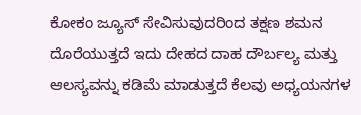ಕೋಕಂ ಜ್ಯೂಸ್ ಸೇವಿಸುವುದರಿಂದ ತಕ್ಷಣ ಶಮನ ದೊರೆಯುತ್ತದೆ ಇದು ದೇಹದ ದಾಹ ದೌರ್ಬಲ್ಯ ಮತ್ತು ಆಲಸ್ಯವನ್ನು ಕಡಿಮೆ ಮಾಡುತ್ತದೆ ಕೆಲವು ಅಧ್ಯಯನಗಳ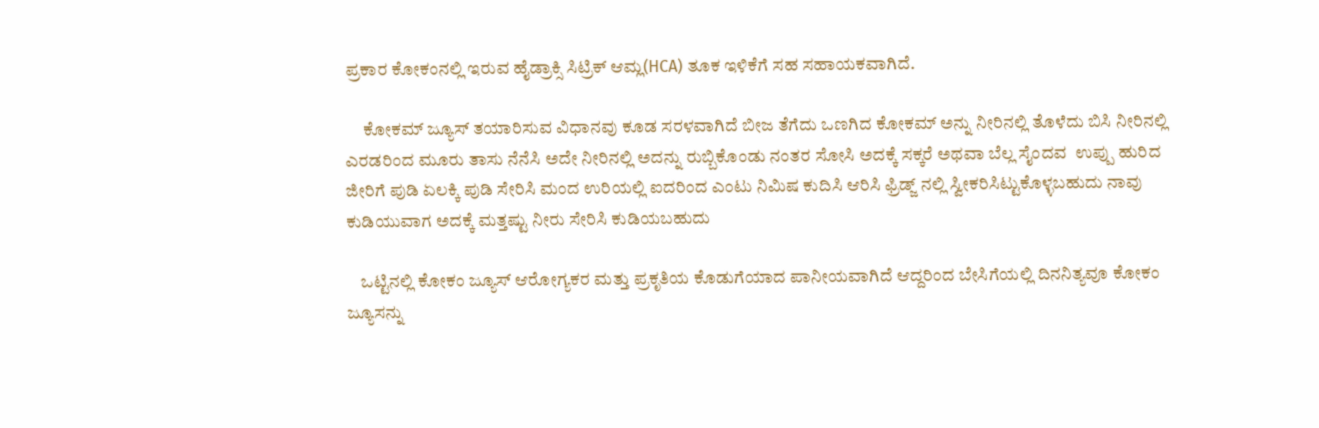ಪ್ರಕಾರ ಕೋಕಂನಲ್ಲಿ ಇರುವ ಹೈಡ್ರಾಕ್ಸಿ ಸಿಟ್ರಿಕ್ ಆಮ್ಲ(HCA) ತೂಕ ಇಳಿಕೆಗೆ ಸಹ ಸಹಾಯಕವಾಗಿದೆ.

     ಕೋಕಮ್ ಜ್ಯೂಸ್ ತಯಾರಿಸುವ ವಿಧಾನವು ಕೂಡ ಸರಳವಾಗಿದೆ ಬೀಜ ತೆಗೆದು ಒಣಗಿದ ಕೋಕಮ್ ಅನ್ನು ನೀರಿನಲ್ಲಿ ತೊಳೆದು ಬಿಸಿ ನೀರಿನಲ್ಲಿ ಎರಡರಿಂದ ಮೂರು ತಾಸು ನೆನೆಸಿ ಅದೇ ನೀರಿನಲ್ಲಿ ಅದನ್ನು ರುಬ್ಬಿಕೊಂಡು ನಂತರ ಸೋಸಿ ಅದಕ್ಕೆ ಸಕ್ಕರೆ ಅಥವಾ ಬೆಲ್ಲ ಸೈಂದವ  ಉಪ್ಪು ಹುರಿದ ಜೀರಿಗೆ ಪುಡಿ ಏಲಕ್ಕಿ ಪುಡಿ ಸೇರಿಸಿ ಮಂದ ಉರಿಯಲ್ಲಿ ಐದರಿಂದ ಎಂಟು ನಿಮಿಷ ಕುದಿಸಿ ಆರಿಸಿ ಫ್ರಿಡ್ಜ್ ನಲ್ಲಿ ಸ್ವೀಕರಿಸಿಟ್ಟುಕೊಳ್ಳಬಹುದು ನಾವು ಕುಡಿಯುವಾಗ ಅದಕ್ಕೆ ಮತ್ತಷ್ಟು ನೀರು ಸೇರಿಸಿ ಕುಡಿಯಬಹುದು

    ಒಟ್ಟಿನಲ್ಲಿ ಕೋಕಂ ಜ್ಯೂಸ್ ಆರೋಗ್ಯಕರ ಮತ್ತು ಪ್ರಕೃತಿಯ ಕೊಡುಗೆಯಾದ ಪಾನೀಯವಾಗಿದೆ ಆದ್ದರಿಂದ ಬೇಸಿಗೆಯಲ್ಲಿ ದಿನನಿತ್ಯವೂ ಕೋಕಂ ಜ್ಯೂಸನ್ನು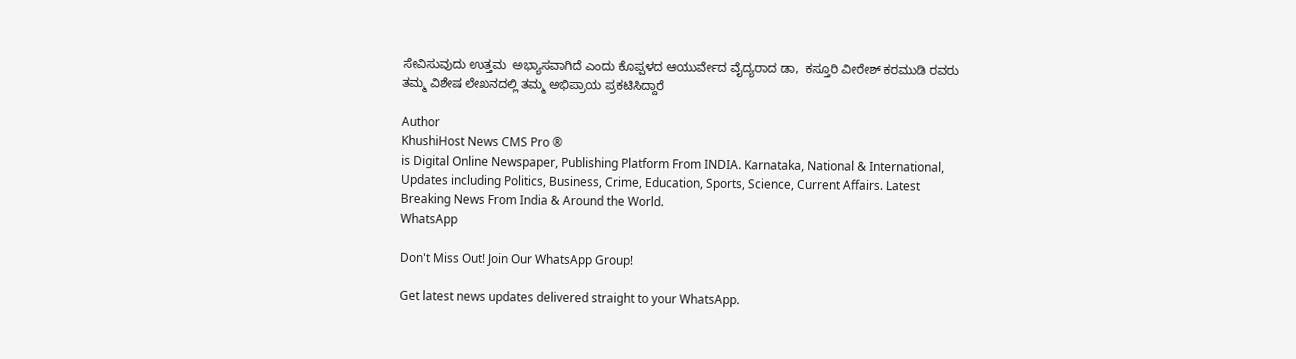ಸೇವಿಸುವುದು ಉತ್ತಮ  ಅಭ್ಯಾಸವಾಗಿದೆ ಎಂದು ಕೊಪ್ಪಳದ ಆಯುರ್ವೇದ ವೈದ್ಯರಾದ ಡಾ,  ಕಸ್ತೂರಿ ವೀರೇಶ್ ಕರಮುಡಿ ರವರು ತಮ್ಮ ವಿಶೇಷ ಲೇಖನದಲ್ಲಿ ತಮ್ಮ ಅಭಿಪ್ರಾಯ ಪ್ರಕಟಿಸಿದ್ದಾರೆ

Author
KhushiHost News CMS Pro ®
is Digital Online Newspaper, Publishing Platform From INDIA. Karnataka, National & International, Updates including Politics, Business, Crime, Education, Sports, Science, Current Affairs. Latest Breaking News From India & Around the World.
WhatsApp

Don't Miss Out! Join Our WhatsApp Group!

Get latest news updates delivered straight to your WhatsApp.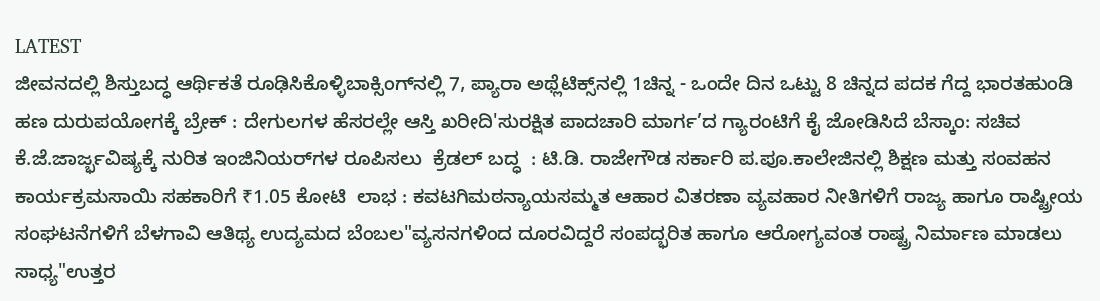LATEST
ಜೀವನದಲ್ಲಿ ಶಿಸ್ತುಬದ್ಧ ಆರ್ಥಿಕತೆ ರೂಢಿಸಿಕೊಳ್ಳಿಬಾಕ್ಸಿಂಗ್‌ನಲ್ಲಿ 7, ಪ್ಯಾರಾ ಅಥ್ಲೆಟಿಕ್ಸ್‌ನಲ್ಲಿ 1ಚಿನ್ನ - ಒಂದೇ ದಿನ ಒಟ್ಟು 8 ಚಿನ್ನದ ಪದಕ ಗೆದ್ದ ಭಾರತಹುಂಡಿ ಹಣ ದುರುಪಯೋಗಕ್ಕೆ ಬ್ರೇಕ್ : ದೇಗುಲಗಳ ಹೆಸರಲ್ಲೇ ಆಸ್ತಿ ಖರೀದಿ'ಸುರಕ್ಷಿತ ಪಾದಚಾರಿ ಮಾರ್ಗ’ದ ಗ್ಯಾರಂಟಿಗೆ ಕೈ ಜೋಡಿಸಿದೆ ಬೆಸ್ಕಾಂ: ಸಚಿವ ಕೆ.ಜೆ.ಜಾರ್ಜ್ಭವಿಷ್ಯಕ್ಕೆ ನುರಿತ ಇಂಜಿನಿಯರ್‌ಗಳ ರೂಪಿಸಲು  ಕ್ರೆಡಲ್‌ ಬದ್ಧ  : ಟಿ.ಡಿ. ರಾಜೇಗೌಡ ಸರ್ಕಾರಿ ಪ.ಪೂ.ಕಾಲೇಜಿನಲ್ಲಿ ಶಿಕ್ಷಣ ಮತ್ತು ಸಂವಹನ ಕಾರ್ಯಕ್ರಮಸಾಯಿ ಸಹಕಾರಿಗೆ ₹1.05 ಕೋಟಿ  ಲಾಭ : ಕವಟಗಿಮಠನ್ಯಾಯಸಮ್ಮತ ಆಹಾರ ವಿತರಣಾ ವ್ಯವಹಾರ ನೀತಿಗಳಿಗೆ ರಾಜ್ಯ ಹಾಗೂ ರಾಷ್ಟ್ರೀಯ ಸಂಘಟನೆಗಳಿಗೆ ಬೆಳಗಾವಿ ಆತಿಥ್ಯ ಉದ್ಯಮದ ಬೆಂಬಲ"ವ್ಯಸನಗಳಿಂದ ದೂರವಿದ್ದರೆ ಸಂಪದ್ಭರಿತ ಹಾಗೂ ಆರೋಗ್ಯವಂತ ರಾಷ್ಟ್ರ ನಿರ್ಮಾಣ ಮಾಡಲು ಸಾಧ್ಯ"ಉತ್ತರ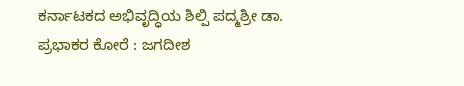ಕರ್ನಾಟಕದ ಅಭಿವೃದ್ಧಿಯ ಶಿಲ್ಪಿ ಪದ್ಮಶ್ರೀ ಡಾ. ಪ್ರಭಾಕರ ಕೋರೆ : ಜಗದೀಶ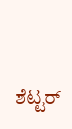ಶೆಟ್ಟರ್